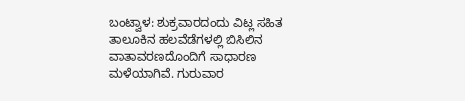ಬಂಟ್ವಾಳ: ಶುಕ್ರವಾರದಂದು ವಿಟ್ಲ ಸಹಿತ ತಾಲೂಕಿನ ಹಲವೆಡೆಗಳಲ್ಲಿ ಬಿಸಿಲಿನ ವಾತಾವರಣದೊಂದಿಗೆ ಸಾಧಾರಣ ಮಳೆಯಾಗಿವೆ. ಗುರುವಾರ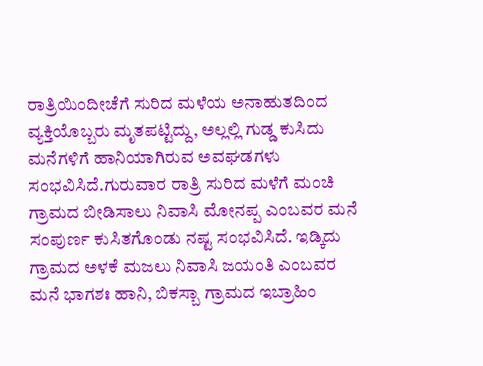ರಾತ್ರಿಯಿಂದೀಚೆಗೆ ಸುರಿದ ಮಳೆಯ ಅನಾಹುತದಿಂದ ವ್ಯಕ್ತಿಯೊಬ್ಬರು ಮೃತಪಟ್ಟಿದ್ದು, ಅಲ್ಲಲ್ಲಿ ಗುಡ್ಡ ಕುಸಿದು ಮನೆಗಳಿಗೆ ಹಾನಿಯಾಗಿರುವ ಅವಘಡಗಳು ಸಂಭವಿಸಿದೆ.ಗುರುವಾರ ರಾತ್ರಿ ಸುರಿದ ಮಳೆಗೆ ಮಂಚಿ ಗ್ರಾಮದ ಬೀಡಿಸಾಲು ನಿವಾಸಿ ಮೋನಪ್ಪ ಎಂಬವರ ಮನೆ ಸಂಪುರ್ಣ ಕುಸಿತಗೊಂಡು ನಷ್ಟ ಸಂಭವಿಸಿದೆ. ಇಡ್ಕಿದು ಗ್ರಾಮದ ಅಳಕೆ ಮಜಲು ನಿವಾಸಿ ಜಯಂತಿ ಎಂಬವರ ಮನೆ ಭಾಗಶಃ ಹಾನಿ, ಬಿಕಸ್ಬಾ ಗ್ರಾಮದ ಇಬ್ರಾಹಿಂ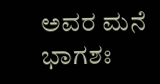ಅವರ ಮನೆ ಭಾಗಶಃ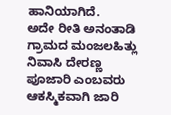ಹಾನಿಯಾಗಿದೆ.
ಅದೇ ರೀತಿ ಅನಂತಾಡಿ ಗ್ರಾಮದ ಮಂಜಲಹಿತ್ಲು ನಿವಾಸಿ ದೇರಣ್ಣ ಪೂಜಾರಿ ಎಂಬವರು ಆಕಸ್ಮಿಕವಾಗಿ ಜಾರಿ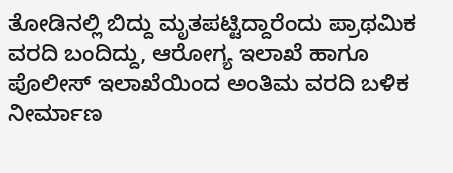ತೋಡಿನಲ್ಲಿ ಬಿದ್ದು ಮೃತಪಟ್ಟಿದ್ದಾರೆಂದು ಪ್ರಾಥಮಿಕ ವರದಿ ಬಂದಿದ್ದು, ಆರೋಗ್ಯ ಇಲಾಖೆ ಹಾಗೂ ಪೊಲೀಸ್ ಇಲಾಖೆಯಿಂದ ಅಂತಿಮ ವರದಿ ಬಳಿಕ ನೀರ್ಮಾಣ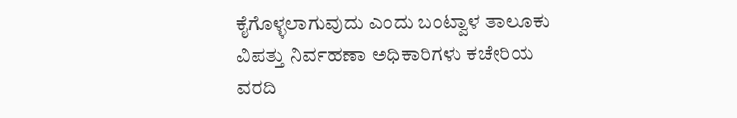ಕೈಗೊಳ್ಳಲಾಗುವುದು ಎಂದು ಬಂಟ್ವಾಳ ತಾಲೂಕು ವಿಪತ್ತು ನಿರ್ವಹಣಾ ಅಧಿಕಾರಿಗಳು ಕಚೇರಿಯ ವರದಿ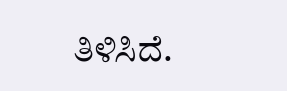ತಿಳಿಸಿದೆ.